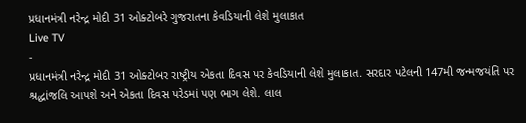પ્રધાનમંત્રી નરેન્દ્ર મોદી 31 ઓક્ટોબરે ગુજરાતના કેવડિયાની લેશે મુલાકાત
Live TV
-
પ્રધાનમંત્રી નરેન્દ્ર મોદી 31 ઓક્ટોબર રાષ્ટ્રીય એકતા દિવસ પર કેવડિયાની લેશે મુલાકાત. સરદાર પટેલની 147મી જન્મજયંતિ પર શ્રદ્ધાંજલિ આપશે અને એકતા દિવસ પરેડમાં પણ ભાગ લેશે. લાલ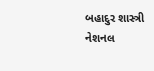બહાદુર શાસ્ત્રી નેશનલ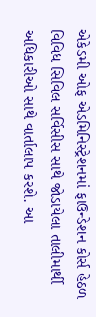એકેડમી ઓફ એડમિનિસ્ટ્રેશનમાં ફાઉન્ડેશન કોર્સ હેઠળ વિવિધ સિવિલ સર્વિસીસ સાથે જોડાયેલા તાલીમાર્થી અધિકારીઓ સાથે વાર્તાલાપ કરશે. આ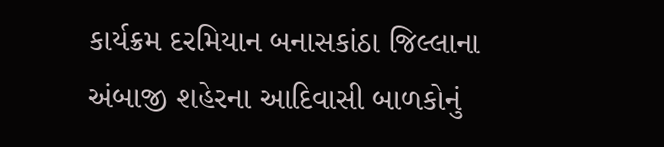કાર્યક્રમ દરમિયાન બનાસકાંઠા જિલ્લાના અંબાજી શહેરના આદિવાસી બાળકોનું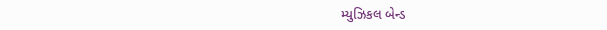મ્યુઝિકલ બેન્ડ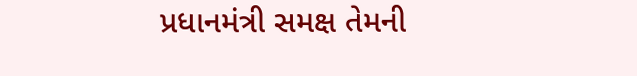પ્રધાનમંત્રી સમક્ષ તેમની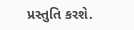પ્રસ્તુતિ કરશે.